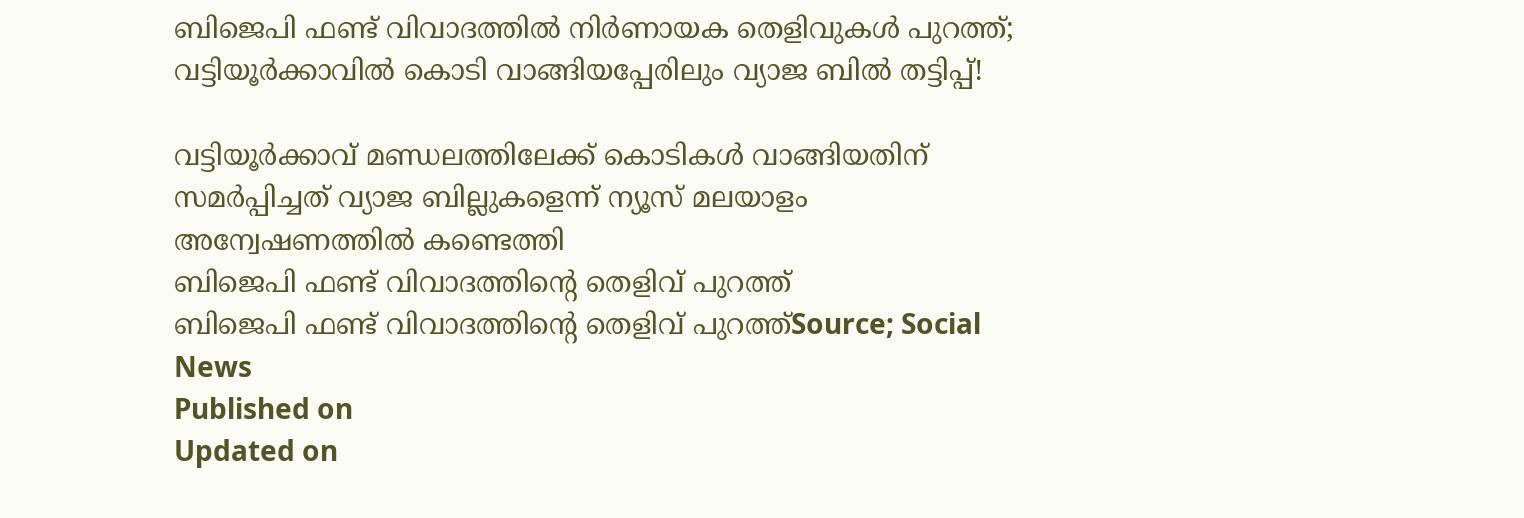ബിജെപി ഫണ്ട് വിവാദത്തിൽ നിർണായക തെളിവുകൾ പുറത്ത്; വട്ടിയൂർക്കാവിൽ കൊടി വാങ്ങിയപ്പേരിലും വ്യാജ ബിൽ തട്ടിപ്പ്!

വട്ടിയൂർക്കാവ് മണ്ഡലത്തിലേക്ക് കൊടികൾ വാങ്ങിയതിന് സമർപ്പിച്ചത് വ്യാജ ബില്ലുകളെന്ന് ന്യൂസ് മലയാളം അന്വേഷണത്തിൽ കണ്ടെത്തി
ബിജെപി ഫണ്ട് വിവാദത്തിൻ്റെ തെളിവ് പുറത്ത്
ബിജെപി ഫണ്ട് വിവാദത്തിൻ്റെ തെളിവ് പുറത്ത്Source; Social News
Published on
Updated on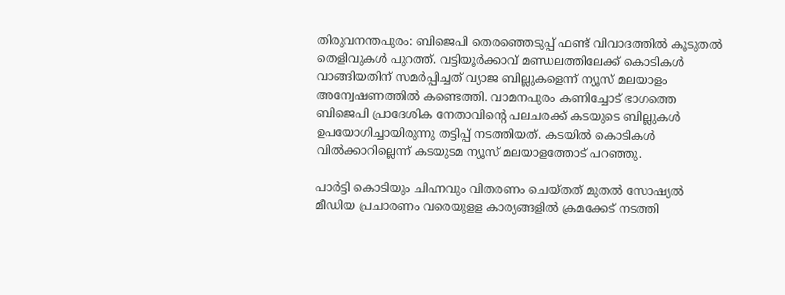തിരുവനന്തപുരം: ബിജെപി തെരഞ്ഞെടുപ്പ് ഫണ്ട് വിവാദത്തിൽ കൂടുതൽ തെളിവുകൾ പുറത്ത്. വട്ടിയൂർക്കാവ് മണ്ഡലത്തിലേക്ക് കൊടികൾ വാങ്ങിയതിന് സമർപ്പിച്ചത് വ്യാജ ബില്ലുകളെന്ന് ന്യൂസ് മലയാളം അന്വേഷണത്തിൽ കണ്ടെത്തി. വാമനപുരം കണിച്ചോട് ഭാഗത്തെ ബിജെപി പ്രാദേശിക നേതാവിന്റെ പലചരക്ക് കടയുടെ ബില്ലുകൾ ഉപയോഗിച്ചായിരുന്നു തട്ടിപ്പ് നടത്തിയത്. കടയിൽ കൊടികൾ വിൽക്കാറില്ലെന്ന് കടയുടമ ന്യൂസ് മലയാളത്തോട് പറഞ്ഞു.

പാർട്ടി കൊടിയും ചിഹ്നവും വിതരണം ചെയ്തത് മുതൽ സോഷ്യൽ മീഡിയ പ്രചാരണം വരെയുളള കാര്യങ്ങളിൽ ക്രമക്കേട് നടത്തി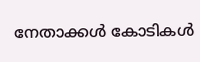നേതാക്കൾ കോടികൾ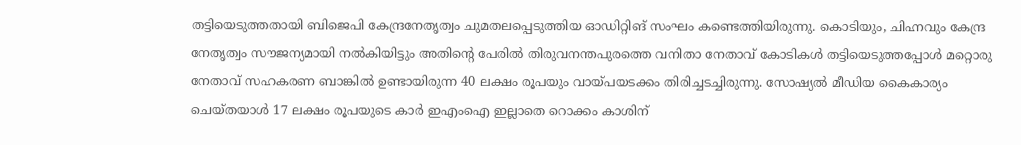തട്ടിയെടുത്തതായി ബിജെപി കേന്ദ്രനേതൃത്വം ചുമതലപ്പെടുത്തിയ ഓഡിറ്റിങ് സംഘം കണ്ടെത്തിയിരുന്നു. കൊടിയും, ചിഹ്നവും കേന്ദ്ര നേതൃത്വം സൗജന്യമായി നൽകിയിട്ടും അതിന്റെ പേരിൽ തിരുവനന്തപുരത്തെ വനിതാ നേതാവ് കോടികൾ തട്ടിയെടുത്തപ്പോൾ മറ്റൊരു നേതാവ് സഹകരണ ബാങ്കിൽ ഉണ്ടായിരുന്ന 40 ലക്ഷം രൂപയും വായ്പയടക്കം തിരിച്ചടച്ചിരുന്നു. സോഷ്യൽ മീഡിയ കൈകാര്യം ചെയ്തയാൾ 17 ലക്ഷം രൂപയുടെ കാർ ഇഎംഐ ഇല്ലാതെ റൊക്കം കാശിന്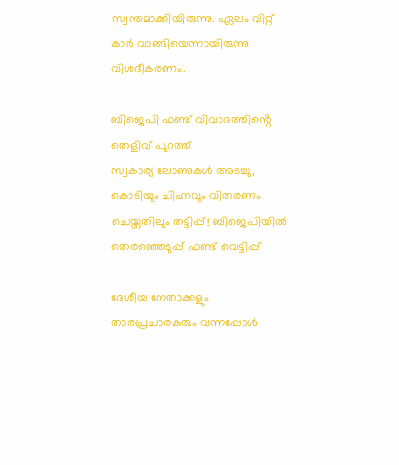സ്വന്തമാക്കിയിരുന്നു. ഏലം വിറ്റ് കാർ വാങ്ങിയെന്നായിരുന്നു വിശദീകരണം.

ബിജെപി ഫണ്ട് വിവാദത്തിൻ്റെ തെളിവ് പുറത്ത്
സ്വകാര്യ ലോണുകൾ അടച്ചു, കൊടിയും ചിഹ്നവും വിതരണം ചെയ്തതിലും തട്ടിപ്പ്! ബിജെപിയിൽ തെരഞ്ഞെടുപ്പ് ഫണ്ട് വെട്ടിപ്പ്

ദേശീയ നേതാക്കളും താരപ്രചാരകരും വന്നപ്പോൾ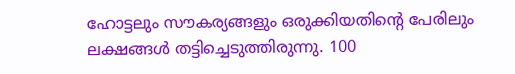ഹോട്ടലും സൗകര്യങ്ങളും ഒരുക്കിയതിന്റെ പേരിലും ലക്ഷങ്ങൾ തട്ടിച്ചെടുത്തിരുന്നു. 100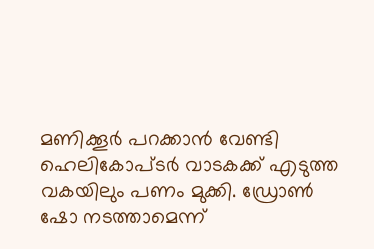മണിക്കൂർ പറക്കാൻ വേണ്ടി ഹെലികോപ്ടർ വാടകക്ക് എടുത്ത വകയിലും പണം മുക്കി. ഡ്രോൺ ഷോ നടത്താമെന്ന്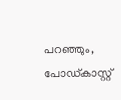പറഞ്ഞും, പോഡ്കാസ്റ്റ്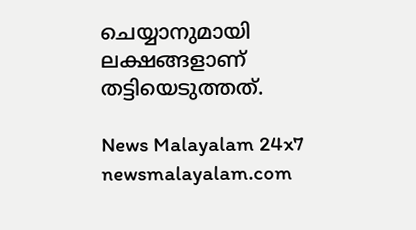ചെയ്യാനുമായി ലക്ഷങ്ങളാണ് തട്ടിയെടുത്തത്.

News Malayalam 24x7
newsmalayalam.com